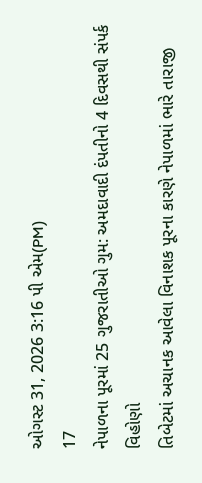ઓગસ્ટ 31, 2026 3:16 પી એમ(PM)
17
નેપાળના પૂરમાં 25 ગુજરાતીઓ ગુમ: અમદાવાદી દંપતીનો 4 દિવસથી સંપર્ક વિહોણો
તિબેટમાં અચાનક આવેલા વિનાશક પૂરના કારણે નેપાળમાં ભારે તારાજી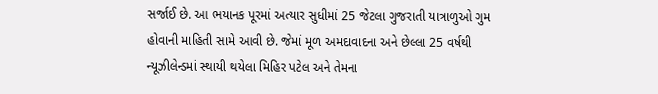સર્જાઈ છે. આ ભયાનક પૂરમાં અત્યાર સુધીમાં 25 જેટલા ગુજરાતી યાત્રાળુઓ ગુમ હોવાની માહિતી સામે આવી છે. જેમાં મૂળ અમદાવાદના અને છેલ્લા 25 વર્ષથી ન્યૂઝીલેન્ડમાં સ્થાયી થયેલા મિહિર પટેલ અને તેમના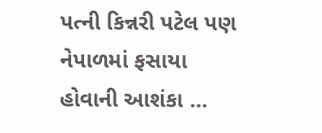પત્ની કિન્નરી પટેલ પણ નેપાળમાં ફસાયા હોવાની આશંકા ...